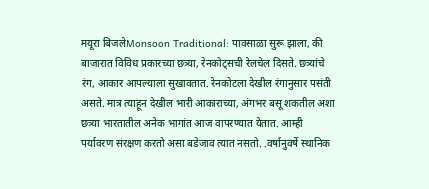मयूरा बिजलेMonsoon Traditional: पावसाळा सुरू झाला, की बाजारात विविध प्रकारच्या छत्र्या, रेनकोट्सची रेलचेल दिसते. छत्र्यांचे रंग, आकार आपल्याला सुखावतात. रेनकोटला देखील रंगानुसार पसंती असते. मात्र त्याहून देखील भारी आकाराच्या, अंगभर बसू शकतील अशा छत्र्या भारतातील अनेक भागांत आज वापरण्यात येतात. आम्ही पर्यावरण संरक्षण करतो असा बडेजाव त्यात नसतो. .वर्षानुवर्षे स्थानिक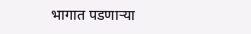भागात पडणाऱ्या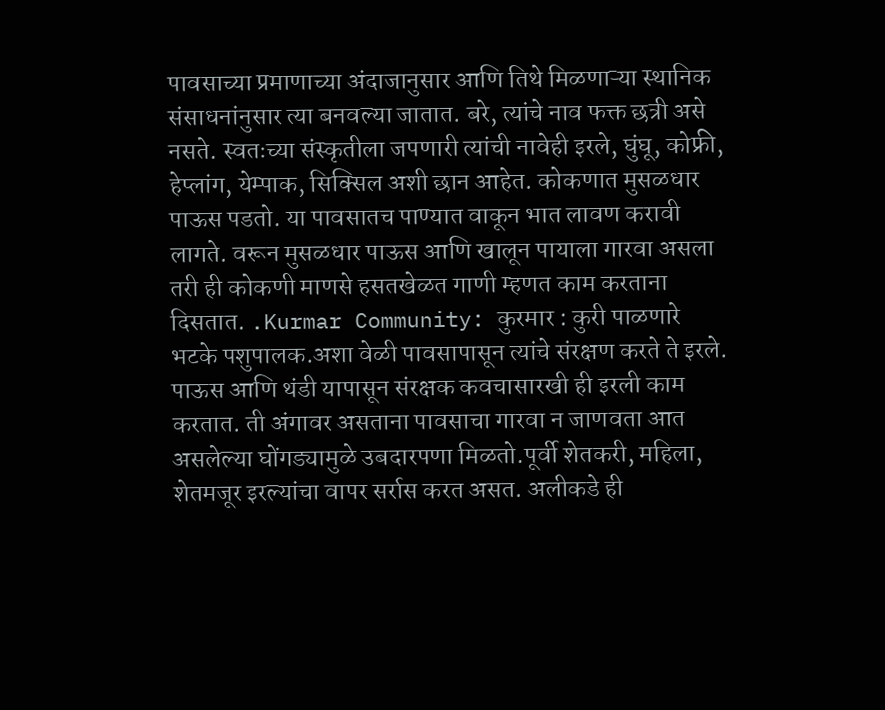पावसाच्या प्रमाणाच्या अंदाजानुसार आणि तिथे मिळणाऱ्या स्थानिक संसाधनांनुसार त्या बनवल्या जातात. बरे, त्यांचे नाव फक्त छत्री असे नसते. स्वतःच्या संस्कृतीला जपणारी त्यांची नावेही इरले, घुंघू, कोफ्री, हेप्लांग, येम्पाक, सिक्सिल अशी छान आहेत. कोकणात मुसळधार पाऊस पडतो. या पावसातच पाण्यात वाकून भात लावण करावी लागते. वरून मुसळधार पाऊस आणि खालून पायाला गारवा असला तरी ही कोकणी माणसे हसतखेळत गाणी म्हणत काम करताना दिसतात. .Kurmar Community: कुरमार : कुरी पाळणारे भटके पशुपालक.अशा वेळी पावसापासून त्यांचे संरक्षण करते ते इरले. पाऊस आणि थंडी यापासून संरक्षक कवचासारखी ही इरली काम करतात. ती अंगावर असताना पावसाचा गारवा न जाणवता आत असलेल्या घोंगड्यामुळे उबदारपणा मिळतो.पूर्वी शेतकरी, महिला, शेतमजूर इरल्यांचा वापर सर्रास करत असत. अलीकडे ही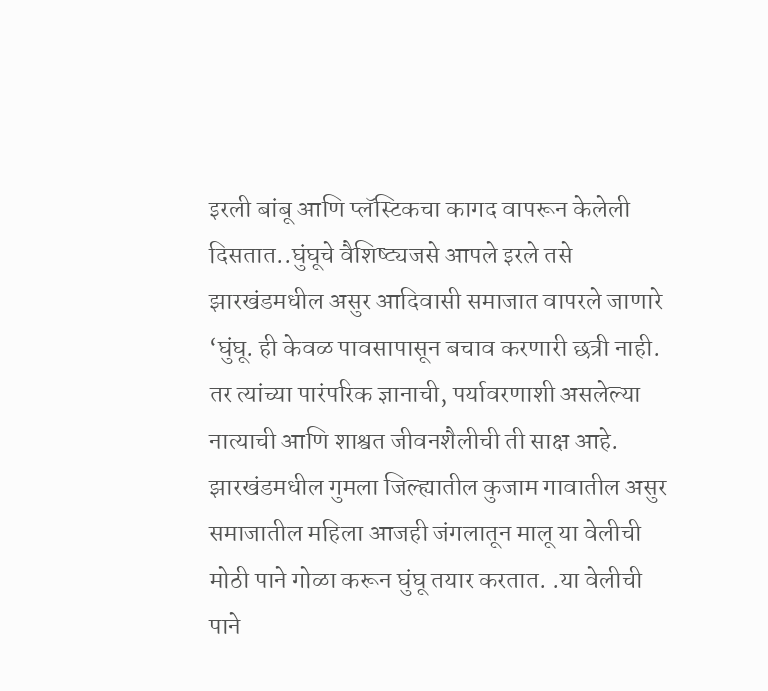इरली बांबू आणि प्लॅस्टिकचा कागद वापरून केलेली दिसतात..घुंघूचे वैशिष्ट्यजसे आपले इरले तसे झारखंडमधील असुर आदिवासी समाजात वापरले जाणारे ‘घुंघू. ही केवळ पावसापासून बचाव करणारी छत्री नाही. तर त्यांच्या पारंपरिक ज्ञानाची, पर्यावरणाशी असलेल्या नात्याची आणि शाश्वत जीवनशैलीची ती साक्ष आहे. झारखंडमधील गुमला जिल्ह्यातील कुजाम गावातील असुर समाजातील महिला आजही जंगलातून मालू या वेलीची मोठी पाने गोळा करून घुंघू तयार करतात. .या वेलीची पाने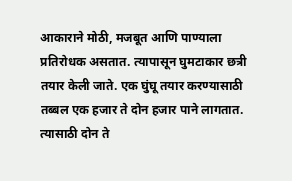आकाराने मोठी, मजबूत आणि पाण्याला प्रतिरोधक असतात. त्यापासून घुमटाकार छत्री तयार केली जाते. एक घुंघू तयार करण्यासाठी तब्बल एक हजार ते दोन हजार पाने लागतात. त्यासाठी दोन ते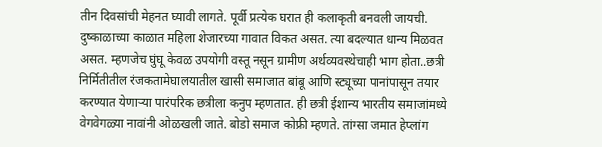तीन दिवसांची मेहनत घ्यावी लागते. पूर्वी प्रत्येक घरात ही कलाकृती बनवली जायची. दुष्काळाच्या काळात महिला शेजारच्या गावात विकत असत. त्या बदल्यात धान्य मिळवत असत. म्हणजेच घुंघू केवळ उपयोगी वस्तू नसून ग्रामीण अर्थव्यवस्थेचाही भाग होता..छत्री निर्मितीतील रंजकतामेघालयातील खासी समाजात बांबू आणि स्ट्यूच्या पानांपासून तयार करण्यात येणाऱ्या पारंपरिक छत्रीला कनुप म्हणतात. ही छत्री ईशान्य भारतीय समाजांमध्ये वेगवेगळ्या नावांनी ओळखली जाते. बोडो समाज कोफ्री म्हणते. तांग्सा जमात हेप्लांग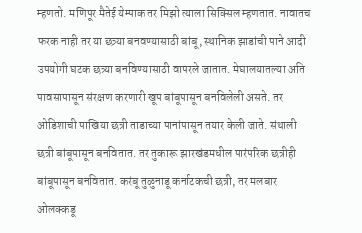म्हणतो. मणिपूर मैतेई येम्पाक तर मिझो त्याला सिक्सिल म्हणतात. नावातच फरक नाही तर या छत्र्या बनवण्यासाठी बांबू, स्थानिक झाडांची पाने आदी उपयोगी घटक छत्र्या बनविण्यासाठी वापरले जातात. मेघालयातल्या अति पावसापासून संरक्षण करणारी खूप बांबूपासून बनविलेली असते. तर ओडिशाची पाखिया छत्री ताडाच्या पानांपासून तयार केली जाते. संथाली छत्री बांबूपासून बनवितात. तर तुकारू झारखंडमधील पारंपरिक छत्रीही बांबूपासून बनवितात. करंबू तुळुनाडू कर्नाटकची छत्री, तर मलबार ओलक्कडू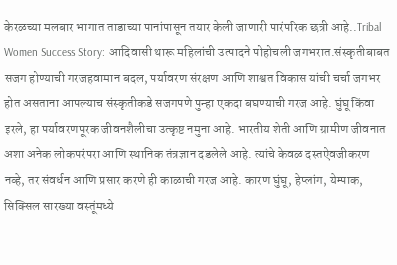केरळच्या मलबार भागात ताडाच्या पानांपासून तयार केली जाणारी पारंपरिक छत्री आहे..Tribal Women Success Story: आदिवासी थारू महिलांची उत्पादने पोहोचली जगभरात.संस्कृतीबाबत सजग होण्याची गरजहवामान बदल, पर्यावरण संरक्षण आणि शाश्वत विकास यांची चर्चा जगभर होत असताना आपल्याच संस्कृतीकडे सजगपणे पुन्हा एकदा बघण्याची गरज आहे. घुंघू किंवा इरले, हा पर्यावरणपूरक जीवनशैलीचा उत्कृष्ट नमुना आहे. भारतीय शेती आणि ग्रामीण जीवनात अशा अनेक लोकपरंपरा आणि स्थानिक तंत्रज्ञान दडलेले आहे. त्यांचे केवळ दस्तऐवजीकरण नव्हे, तर संवर्धन आणि प्रसार करणे ही काळाची गरज आहे. कारण घुंघू, हेप्लांग, येम्पाक, सिक्सिल सारख्या वस्तूंमध्ये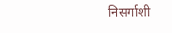निसर्गाशी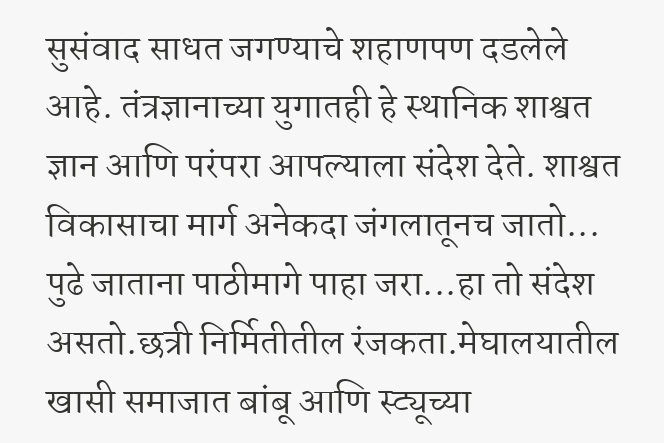सुसंवाद साधत जगण्याचे शहाणपण दडलेले आहे. तंत्रज्ञानाच्या युगातही हे स्थानिक शाश्वत ज्ञान आणि परंपरा आपल्याला संदेश देते. शाश्वत विकासाचा मार्ग अनेकदा जंगलातूनच जातो... पुढे जाताना पाठीमागे पाहा जरा...हा तो संदेश असतो.छत्री निर्मितीतील रंजकता.मेघालयातील खासी समाजात बांबू आणि स्ट्यूच्या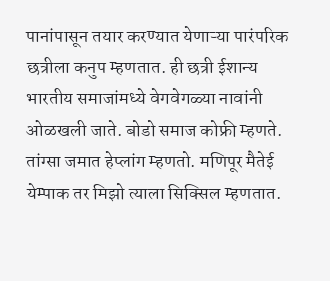पानांपासून तयार करण्यात येणाऱ्या पारंपरिक छत्रीला कनुप म्हणतात. ही छत्री ईशान्य भारतीय समाजांमध्ये वेगवेगळ्या नावांनी ओळखली जाते. बोडो समाज कोफ्री म्हणते. तांग्सा जमात हेप्लांग म्हणतो. मणिपूर मैतेई येम्पाक तर मिझो त्याला सिक्सिल म्हणतात.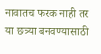नावातच फरक नाही तर या छत्र्या बनवण्यासाठी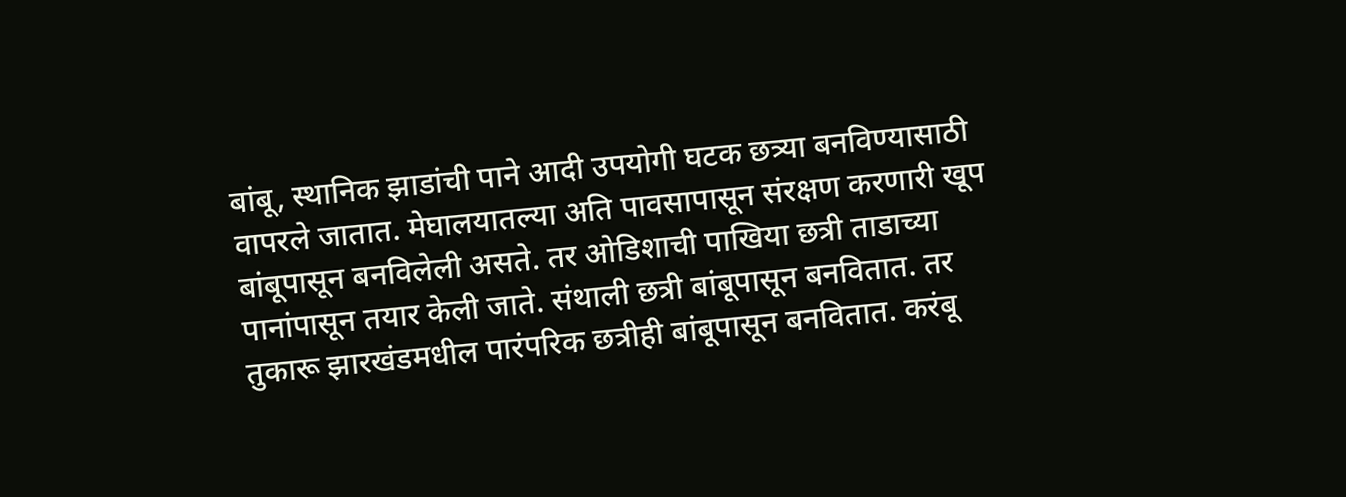बांबू, स्थानिक झाडांची पाने आदी उपयोगी घटक छत्र्या बनविण्यासाठी वापरले जातात. मेघालयातल्या अति पावसापासून संरक्षण करणारी खूप बांबूपासून बनविलेली असते. तर ओडिशाची पाखिया छत्री ताडाच्या पानांपासून तयार केली जाते. संथाली छत्री बांबूपासून बनवितात. तर तुकारू झारखंडमधील पारंपरिक छत्रीही बांबूपासून बनवितात. करंबू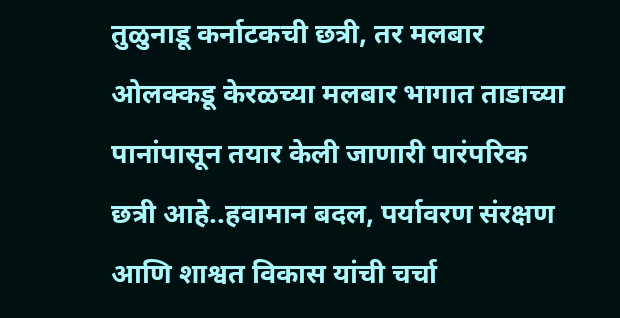तुळुनाडू कर्नाटकची छत्री, तर मलबार ओलक्कडू केरळच्या मलबार भागात ताडाच्या पानांपासून तयार केली जाणारी पारंपरिक छत्री आहे..हवामान बदल, पर्यावरण संरक्षण आणि शाश्वत विकास यांची चर्चा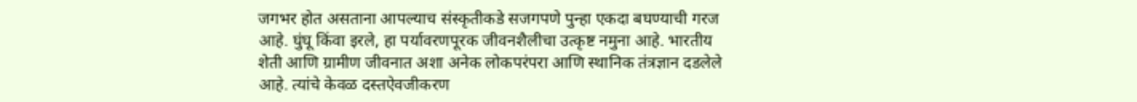जगभर होत असताना आपल्याच संस्कृतीकडे सजगपणे पुन्हा एकदा बघण्याची गरज आहे. घुंघू किंवा इरले, हा पर्यावरणपूरक जीवनशैलीचा उत्कृष्ट नमुना आहे. भारतीय शेती आणि ग्रामीण जीवनात अशा अनेक लोकपरंपरा आणि स्थानिक तंत्रज्ञान दडलेले आहे. त्यांचे केवळ दस्तऐवजीकरण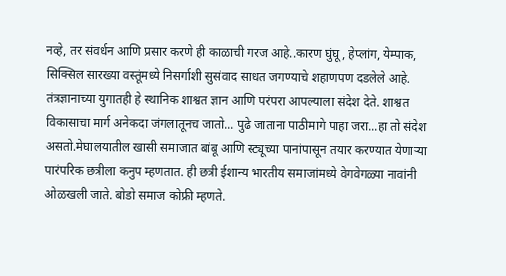नव्हे, तर संवर्धन आणि प्रसार करणे ही काळाची गरज आहे..कारण घुंघू, हेप्लांग, येम्पाक, सिक्सिल सारख्या वस्तूंमध्ये निसर्गाशी सुसंवाद साधत जगण्याचे शहाणपण दडलेले आहे. तंत्रज्ञानाच्या युगातही हे स्थानिक शाश्वत ज्ञान आणि परंपरा आपल्याला संदेश देते. शाश्वत विकासाचा मार्ग अनेकदा जंगलातूनच जातो... पुढे जाताना पाठीमागे पाहा जरा...हा तो संदेश असतो.मेघालयातील खासी समाजात बांबू आणि स्ट्यूच्या पानांपासून तयार करण्यात येणाऱ्या पारंपरिक छत्रीला कनुप म्हणतात. ही छत्री ईशान्य भारतीय समाजांमध्ये वेगवेगळ्या नावांनी ओळखली जाते. बोडो समाज कोफ्री म्हणते.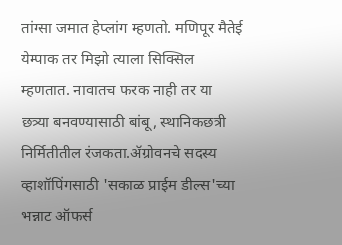तांग्सा जमात हेप्लांग म्हणतो. मणिपूर मैतेई येम्पाक तर मिझो त्याला सिक्सिल म्हणतात. नावातच फरक नाही तर या छत्र्या बनवण्यासाठी बांबू, स्थानिकछत्री निर्मितीतील रंजकता.ॲग्रोवनचे सदस्य व्हाशॉपिंगसाठी 'सकाळ प्राईम डील्स'च्या भन्नाट ऑफर्स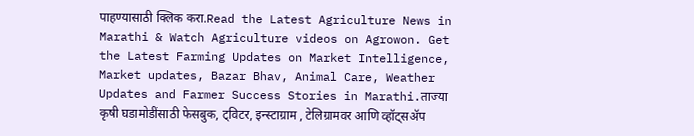पाहण्यासाठी क्लिक करा.Read the Latest Agriculture News in Marathi & Watch Agriculture videos on Agrowon. Get the Latest Farming Updates on Market Intelligence, Market updates, Bazar Bhav, Animal Care, Weather Updates and Farmer Success Stories in Marathi.ताज्या कृषी घडामोडींसाठी फेसबुक, ट्विटर, इन्स्टाग्राम , टेलिग्रामवर आणि व्हॉट्सॲप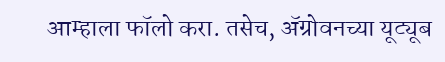आम्हाला फॉलो करा. तसेच, ॲग्रोवनच्या यूट्यूब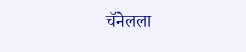चॅनेलला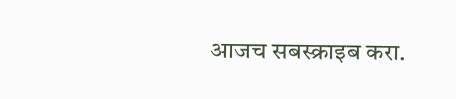आजच सबस्क्राइब करा.